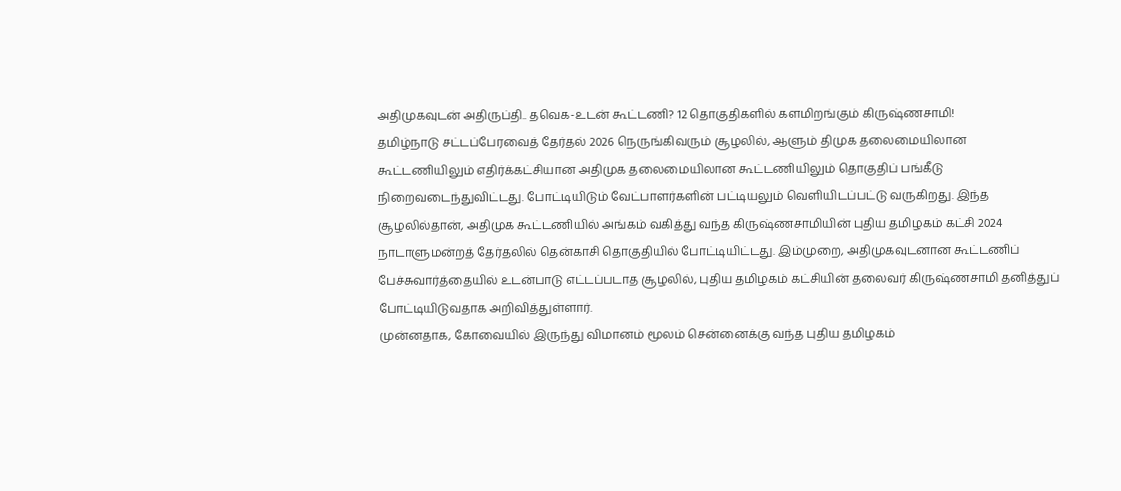அதிமுகவுடன் அதிருப்தி.. தவெக-உடன் கூட்டணி? 12 தொகுதிகளில் களமிறங்கும் கிருஷ்ணசாமி!
தமிழ்நாடு சட்டப்பேரவைத் தேர்தல் 2026 நெருங்கிவரும் சூழலில், ஆளும் திமுக தலைமையிலான கூட்டணியிலும் எதிர்க்கட்சியான அதிமுக தலைமையிலான கூட்டணியிலும் தொகுதிப் பங்கீடு நிறைவடைந்துவிட்டது. போட்டியிடும் வேட்பாளர்களின் பட்டியலும் வெளியிடப்பட்டு வருகிறது. இந்த சூழலில்தான், அதிமுக கூட்டணியில் அங்கம் வகித்து வந்த கிருஷ்ணசாமியின் புதிய தமிழகம் கட்சி 2024 நாடாளுமன்றத் தேர்தலில் தென்காசி தொகுதியில் போட்டியிட்டது. இம்முறை, அதிமுகவுடனான கூட்டணிப் பேச்சுவார்த்தையில் உடன்பாடு எட்டப்படாத சூழலில், புதிய தமிழகம் கட்சியின் தலைவர் கிருஷ்ணசாமி தனித்துப் போட்டியிடுவதாக அறிவித்துள்ளார்.
முன்னதாக, கோவையில் இருந்து விமானம் மூலம் சென்னைக்கு வந்த புதிய தமிழகம்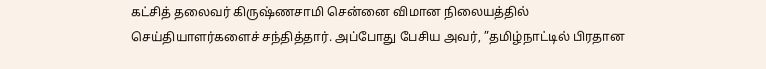கட்சித் தலைவர் கிருஷ்ணசாமி சென்னை விமான நிலையத்தில் செய்தியாளர்களைச் சந்தித்தார். அப்போது பேசிய அவர், ”தமிழ்நாட்டில் பிரதான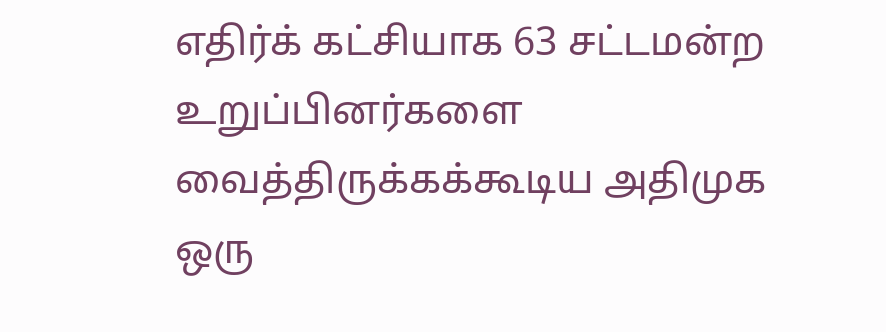எதிர்க் கட்சியாக 63 சட்டமன்ற உறுப்பினர்களை வைத்திருக்கக்கூடிய அதிமுக ஒரு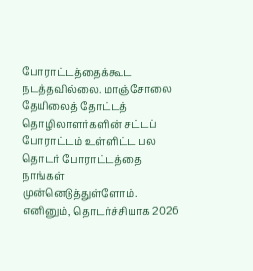போராட்டத்தைக்கூட நடத்தவில்லை. மாஞ்சோலை தேயிலைத் தோட்டத் தொழிலாளர்களின் சட்டப் போராட்டம் உள்ளிட்ட பல தொடர் போராட்டத்தை நாங்கள் முன்னெடுத்துள்ளோம். எனினும், தொடர்ச்சியாக 2026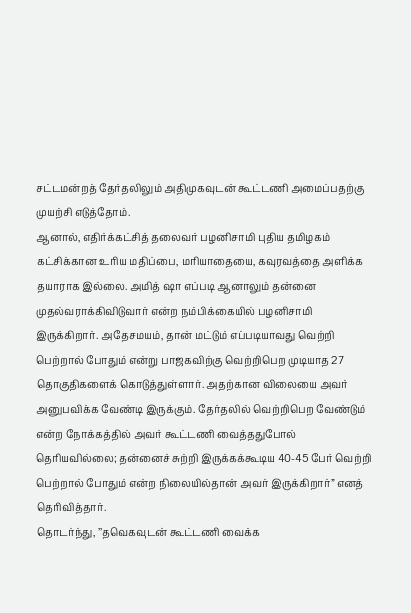சட்டமன்றத் தேர்தலிலும் அதிமுகவுடன் கூட்டணி அமைப்பதற்கு முயற்சி எடுத்தோம்.
ஆனால், எதிர்க்கட்சித் தலைவர் பழனிசாமி புதிய தமிழகம் கட்சிக்கான உரிய மதிப்பை, மரியாதையை, கவுரவத்தை அளிக்க தயாராக இல்லை. அமித் ஷா எப்படி ஆனாலும் தன்னை முதல்வராக்கிவிடுவார் என்ற நம்பிக்கையில் பழனிசாமி இருக்கிறார். அதேசமயம், தான் மட்டும் எப்படியாவது வெற்றி பெற்றால் போதும் என்று பாஜகவிற்கு வெற்றிபெற முடியாத 27 தொகுதிகளைக் கொடுத்துள்ளார். அதற்கான விலையை அவர் அனுபவிக்க வேண்டி இருக்கும். தேர்தலில் வெற்றிபெற வேண்டும் என்ற நோக்கத்தில் அவர் கூட்டணி வைத்ததுபோல் தெரியவில்லை; தன்னைச் சுற்றி இருக்கக்கூடிய 40-45 பேர் வெற்றி பெற்றால் போதும் என்ற நிலையில்தான் அவர் இருக்கிறார்” எனத் தெரிவித்தார்.
தொடர்ந்து, ’’தவெகவுடன் கூட்டணி வைக்க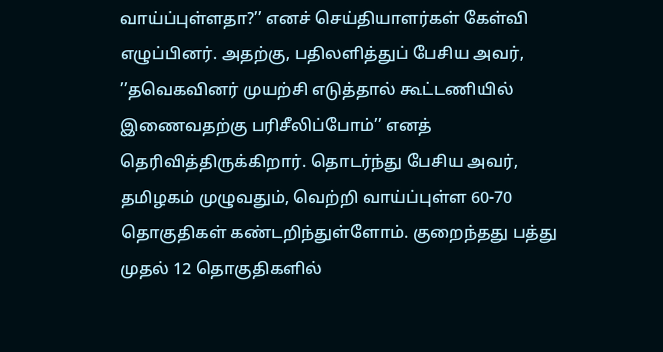வாய்ப்புள்ளதா?’’ எனச் செய்தியாளர்கள் கேள்வி எழுப்பினர். அதற்கு, பதிலளித்துப் பேசிய அவர், ’’தவெகவினர் முயற்சி எடுத்தால் கூட்டணியில் இணைவதற்கு பரிசீலிப்போம்’’ எனத் தெரிவித்திருக்கிறார். தொடர்ந்து பேசிய அவர், தமிழகம் முழுவதும், வெற்றி வாய்ப்புள்ள 60-70 தொகுதிகள் கண்டறிந்துள்ளோம். குறைந்தது பத்து முதல் 12 தொகுதிகளில்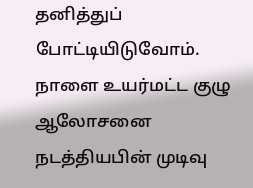தனித்துப் போட்டியிடுவோம். நாளை உயர்மட்ட குழு ஆலோசனை நடத்தியபின் முடிவு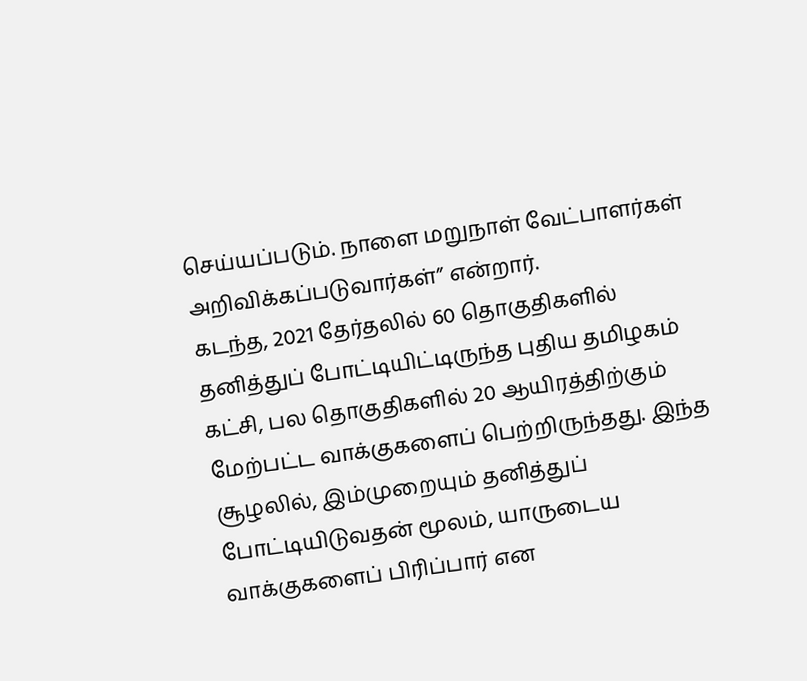செய்யப்படும். நாளை மறுநாள் வேட்பாளர்கள் அறிவிக்கப்படுவார்கள்” என்றார்.
கடந்த, 2021 தேர்தலில் 60 தொகுதிகளில் தனித்துப் போட்டியிட்டிருந்த புதிய தமிழகம் கட்சி, பல தொகுதிகளில் 20 ஆயிரத்திற்கும் மேற்பட்ட வாக்குகளைப் பெற்றிருந்தது. இந்த சூழலில், இம்முறையும் தனித்துப் போட்டியிடுவதன் மூலம், யாருடைய வாக்குகளைப் பிரிப்பார் என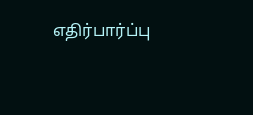எதிர்பார்ப்பு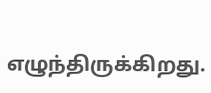எழுந்திருக்கிறது.